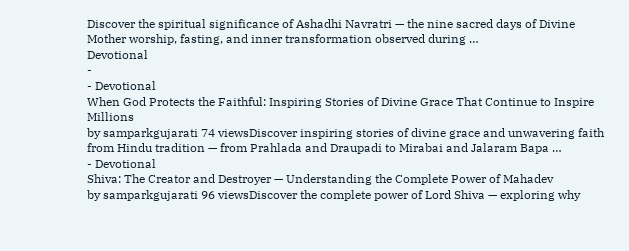Discover the spiritual significance of Ashadhi Navratri — the nine sacred days of Divine Mother worship, fasting, and inner transformation observed during …
Devotional
-
- Devotional
When God Protects the Faithful: Inspiring Stories of Divine Grace That Continue to Inspire Millions
by samparkgujarati 74 viewsDiscover inspiring stories of divine grace and unwavering faith from Hindu tradition — from Prahlada and Draupadi to Mirabai and Jalaram Bapa …
- Devotional
Shiva: The Creator and Destroyer — Understanding the Complete Power of Mahadev
by samparkgujarati 96 viewsDiscover the complete power of Lord Shiva — exploring why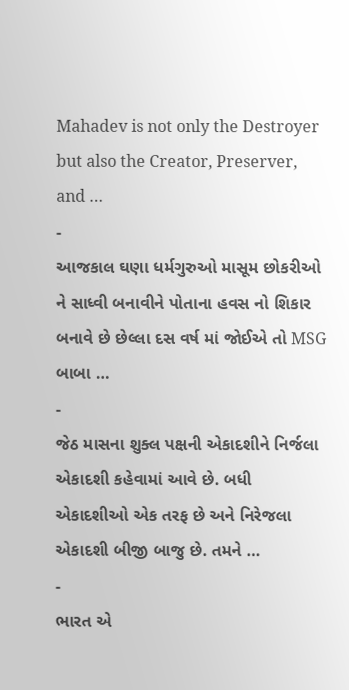Mahadev is not only the Destroyer but also the Creator, Preserver, and …
-
આજકાલ ઘણા ધર્મગુરુઓ માસૂમ છોકરીઓ ને સાધ્વી બનાવીને પોતાના હવસ નો શિકાર બનાવે છે છેલ્લા દસ વર્ષ માં જોઈએ તો MSG બાબા …
-
જેઠ માસના શુક્લ પક્ષની એકાદશીને નિર્જલા એકાદશી કહેવામાં આવે છે. બધી એકાદશીઓ એક તરફ છે અને નિરેજલા એકાદશી બીજી બાજુ છે. તમને …
-
ભારત એ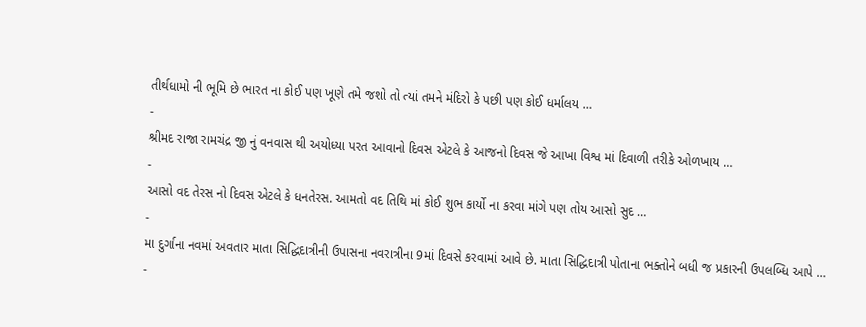તીર્થધામો ની ભૂમિ છે ભારત ના કોઈ પણ ખૂણે તમે જશો તો ત્યાં તમને મંદિરો કે પછી પણ કોઈ ધર્માલય …
-
શ્રીમદ રાજા રામચંદ્ર જી નું વનવાસ થી અયોધ્યા પરત આવાનો દિવસ એટલે કે આજનો દિવસ જે આખા વિશ્વ માં દિવાળી તરીકે ઓળખાય …
-
આસો વદ તેરસ નો દિવસ એટલે કે ધનતેરસ. આમતો વદ તિથિ માં કોઈ શુભ કાર્યો ના કરવા માંગે પણ તોય આસો સુદ …
-
મા દુર્ગાના નવમાં અવતાર માતા સિદ્ધિદાત્રીની ઉપાસના નવરાત્રીના 9માં દિવસે કરવામાં આવે છે. માતા સિદ્ધિદાત્રી પોતાના ભક્તોને બધી જ પ્રકારની ઉપલબ્ધિ આપે …
-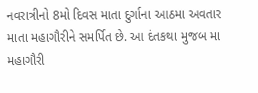નવરાત્રીનો 8મો દિવસ માતા દુર્ગાના આઠમા અવતાર માતા મહાગૌરીને સમર્પિત છે. આ દંતકથા મુજબ મા મહાગૌરી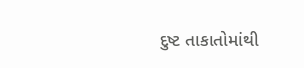દુષ્ટ તાકાતોમાંથી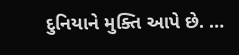દુનિયાને મુક્તિ આપે છે. …